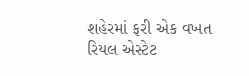શહેરમાં ફરી એક વખત રિયલ એસ્ટેટ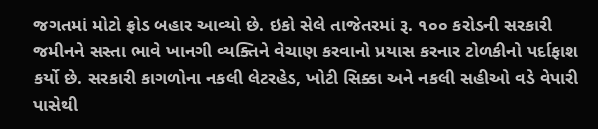જગતમાં મોટો ફ્રોડ બહાર આવ્યો છે. ઇકો સેલે તાજેતરમાં રૂ. ૧૦૦ કરોડની સરકારી જમીનને સસ્તા ભાવે ખાનગી વ્યક્તિને વેચાણ કરવાનો પ્રયાસ કરનાર ટોળકીનો પર્દાફાશ કર્યો છે. સરકારી કાગળોના નકલી લેટરહેડ, ખોટી સિક્કા અને નકલી સહીઓ વડે વેપારી પાસેથી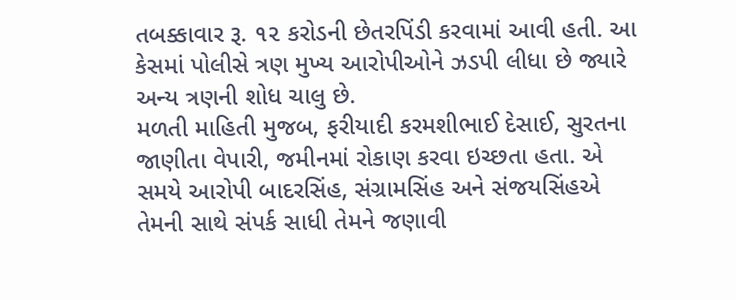તબક્કાવાર રૂ. ૧૨ કરોડની છેતરપિંડી કરવામાં આવી હતી. આ કેસમાં પોલીસે ત્રણ મુખ્ય આરોપીઓને ઝડપી લીધા છે જ્યારે અન્ય ત્રણની શોધ ચાલુ છે.
મળતી માહિતી મુજબ, ફરીયાદી કરમશીભાઈ દેસાઈ, સુરતના જાણીતા વેપારી, જમીનમાં રોકાણ કરવા ઇચ્છતા હતા. એ સમયે આરોપી બાદરસિંહ, સંગ્રામસિંહ અને સંજયસિંહએ તેમની સાથે સંપર્ક સાધી તેમને જણાવી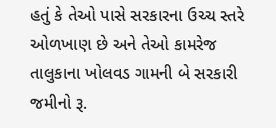હતું કે તેઓ પાસે સરકારના ઉચ્ચ સ્તરે ઓળખાણ છે અને તેઓ કામરેજ તાલુકાના ખોલવડ ગામની બે સરકારી જમીનો રૂ.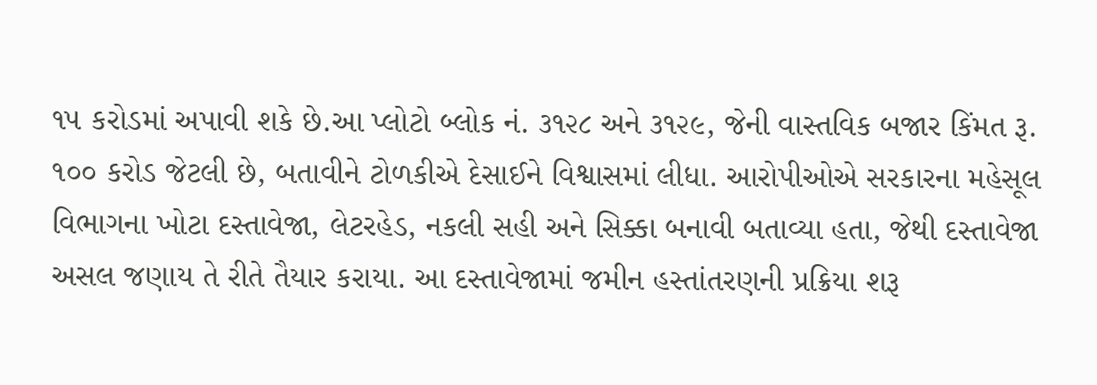૧૫ કરોડમાં અપાવી શકે છે.આ પ્લોટો બ્લોક નં. ૩૧૨૮ અને ૩૧૨૯, જેની વાસ્તવિક બજાર કિંમત રૂ. ૧૦૦ કરોડ જેટલી છે, બતાવીને ટોળકીએ દેસાઈને વિશ્વાસમાં લીધા. આરોપીઓએ સરકારના મહેસૂલ વિભાગના ખોટા દસ્તાવેજા, લેટરહેડ, નકલી સહી અને સિક્કા બનાવી બતાવ્યા હતા, જેથી દસ્તાવેજા અસલ જણાય તે રીતે તૈયાર કરાયા. આ દસ્તાવેજામાં જમીન હસ્તાંતરણની પ્રક્રિયા શરૂ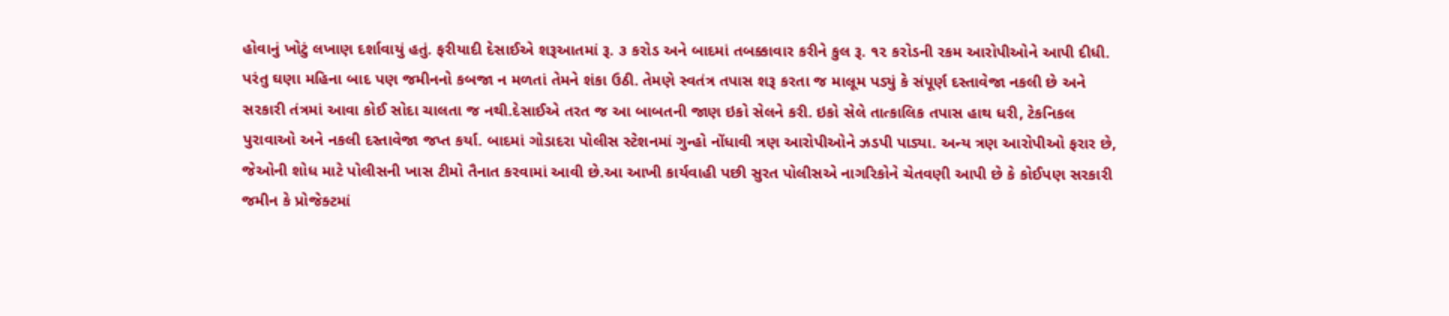હોવાનું ખોટું લખાણ દર્શાવાયું હતું. ફરીયાદી દેસાઈએ શરૂઆતમાં રૂ. ૩ કરોડ અને બાદમાં તબક્કાવાર કરીને કુલ રૂ. ૧૨ કરોડની રકમ આરોપીઓને આપી દીધી. પરંતુ ઘણા મહિના બાદ પણ જમીનનો કબજા ન મળતાં તેમને શંકા ઉઠી. તેમણે સ્વતંત્ર તપાસ શરૂ કરતા જ માલૂમ પડ્યું કે સંપૂર્ણ દસ્તાવેજા નકલી છે અને સરકારી તંત્રમાં આવા કોઈ સોદા ચાલતા જ નથી.દેસાઈએ તરત જ આ બાબતની જાણ ઇકો સેલને કરી. ઇકો સેલે તાત્કાલિક તપાસ હાથ ધરી, ટેકનિકલ પુરાવાઓ અને નકલી દસ્તાવેજા જપ્ત કર્યા. બાદમાં ગોડાદરા પોલીસ સ્ટેશનમાં ગુન્હો નોંધાવી ત્રણ આરોપીઓને ઝડપી પાડ્યા. અન્ય ત્રણ આરોપીઓ ફરાર છે, જેઓની શોધ માટે પોલીસની ખાસ ટીમો તૈનાત કરવામાં આવી છે.આ આખી કાર્યવાહી પછી સુરત પોલીસએ નાગરિકોને ચેતવણી આપી છે કે કોઈપણ સરકારી જમીન કે પ્રોજેક્ટમાં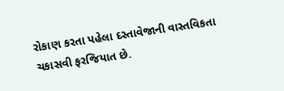રોકાણ કરતા પહેલા દસ્તાવેજાની વાસ્તવિકતા ચકાસવી ફરજિયાત છે.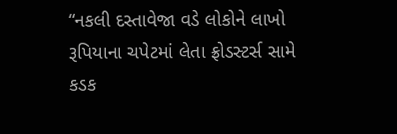“નકલી દસ્તાવેજા વડે લોકોને લાખો રૂપિયાના ચપેટમાં લેતા ફ્રોડસ્ટર્સ સામે કડક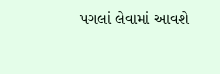પગલાં લેવામાં આવશે